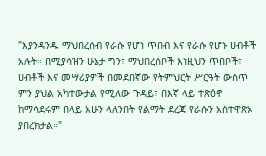"እያንዳንዱ ማህበረሰብ የራሱ የሆነ ጥበብ እና የራሱ የሆኑ ሀብቶች አሉት። በሚያሳዝን ሁኔታ ግን፣ ማህበረሰቦች እነዚህን ጥበቦች፣ ሀብቶች እና መሣሪያዎች በመደበኛው የትምህርት ሥርዓት ውስጥ ምን ያህል አካተውታል የሚለው ጉዳይ፣ በእኛ ላይ ተጽዕኖ ከማሳደሩም በላይ አሁን ላለንበት የልማት ደረጃ የራሱን አስተዋጽኦ ያበረክታል።"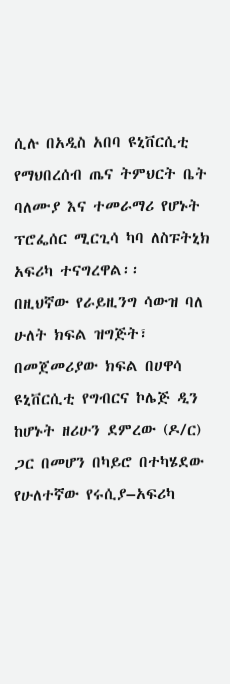ሲሉ በአዲስ አበባ ዩኒቨርሲቲ የማህበረሰብ ጤና ትምህርት ቤት ባለሙያ እና ተመራማሪ የሆኑት ፕሮፌሰር ሚርጊሳ ካባ ለስፑትኒክ አፍሪካ ተናግረዋል፡፡
በዚህኛው የራይዚንግ ሳውዝ ባለ ሁለት ክፍል ዝግጅት፣ በመጀመሪያው ክፍል በሀዋሳ ዩኒቨርሲቲ የግብርና ኮሌጅ ዲን ከሆኑት ዘሪሁን ደምረው (ዶ/ር) ጋር በመሆን በካይሮ በተካሄደው የሁለተኛው የሩሲያ–አፍሪካ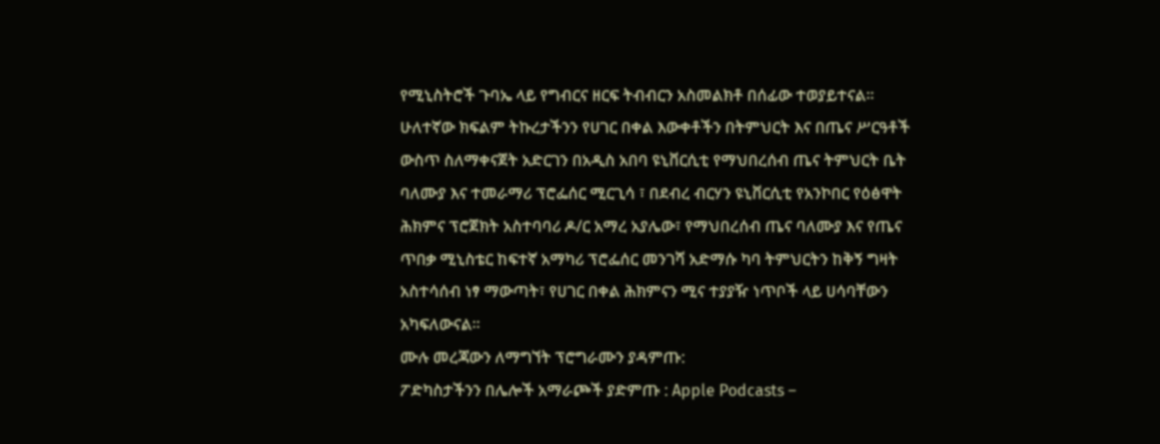የሚኒስትሮች ጉባኤ ላይ የግብርና ዘርፍ ትብብርን አስመልክቶ በሰፊው ተወያይተናል፡፡ ሁለተኛው ክፍልም ትኩረታችንን የሀገር በቀል እውቀቶችን በትምህርት እና በጤና ሥርዓቶች ውስጥ ስለማቀናጀት አድርገን በአዲስ አበባ ዩኒቨርሲቲ የማህበረሰብ ጤና ትምህርት ቤት ባለሙያ እና ተመራማሪ ፕሮፌሰር ሚርጊሳ ፣ በደብረ ብርሃን ዩኒቨርሲቲ የአንኮበር የዕፅዋት ሕክምና ፕሮጀክት አስተባባሪ ዶ/ር አማረ አያሌው፣ የማህበረሰብ ጤና ባለሙያ እና የጤና ጥበቃ ሚኒስቴር ከፍተኛ አማካሪ ፕሮፌሰር መንገሻ አድማሱ ካባ ትምህርትን ከቅኝ ግዛት አስተሳሰብ ነፃ ማውጣት፣ የሀገር በቀል ሕክምናን ሚና ተያያዥ ነጥቦች ላይ ሀሳባቸውን አካፍለውናል፡፡
ሙሉ መረጃውን ለማግኘት ፕሮግራሙን ያዳምጡ:
ፖድካስታችንን በሌሎች አማራጮች ያድምጡ : Apple Podcasts –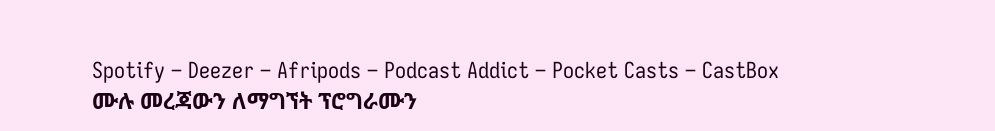Spotify – Deezer – Afripods – Podcast Addict – Pocket Casts – CastBox
ሙሉ መረጃውን ለማግኘት ፕሮግራሙን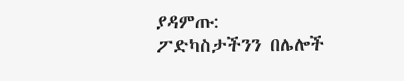ያዳምጡ:
ፖድካስታችንን በሌሎች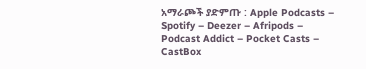አማራጮች ያድምጡ : Apple Podcasts – Spotify – Deezer – Afripods – Podcast Addict – Pocket Casts – CastBox